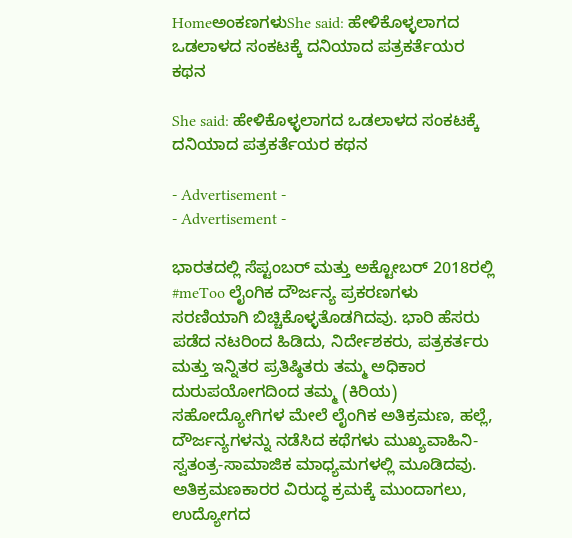HomeಅಂಕಣಗಳುShe said: ಹೇಳಿಕೊಳ್ಳಲಾಗದ ಒಡಲಾಳದ ಸಂಕಟಕ್ಕೆ ದನಿಯಾದ ಪತ್ರಕರ್ತೆಯರ ಕಥನ

She said: ಹೇಳಿಕೊಳ್ಳಲಾಗದ ಒಡಲಾಳದ ಸಂಕಟಕ್ಕೆ ದನಿಯಾದ ಪತ್ರಕರ್ತೆಯರ ಕಥನ

- Advertisement -
- Advertisement -

ಭಾರತದಲ್ಲಿ ಸೆಪ್ಟಂಬರ್ ಮತ್ತು ಅಕ್ಟೋಬರ್ 2018ರಲ್ಲಿ #meToo ಲೈಂಗಿಕ ದೌರ್ಜನ್ಯ ಪ್ರಕರಣಗಳು ಸರಣಿಯಾಗಿ ಬಿಚ್ಚಿಕೊಳ್ಳತೊಡಗಿದವು. ಭಾರಿ ಹೆಸರು ಪಡೆದ ನಟರಿಂದ ಹಿಡಿದು, ನಿರ್ದೇಶಕರು, ಪತ್ರಕರ್ತರು ಮತ್ತು ಇನ್ನಿತರ ಪ್ರತಿಷ್ಠಿತರು ತಮ್ಮ ಅಧಿಕಾರ ದುರುಪಯೋಗದಿಂದ ತಮ್ಮ (ಕಿರಿಯ) ಸಹೋದ್ಯೋಗಿಗಳ ಮೇಲೆ ಲೈಂಗಿಕ ಅತಿಕ್ರಮಣ, ಹಲ್ಲೆ, ದೌರ್ಜನ್ಯಗಳನ್ನು ನಡೆಸಿದ ಕಥೆಗಳು ಮುಖ್ಯವಾಹಿನಿ-ಸ್ವತಂತ್ರ-ಸಾಮಾಜಿಕ ಮಾಧ್ಯಮಗಳಲ್ಲಿ ಮೂಡಿದವು. ಅತಿಕ್ರಮಣಕಾರರ ವಿರುದ್ಧ ಕ್ರಮಕ್ಕೆ ಮುಂದಾಗಲು, ಉದ್ಯೋಗದ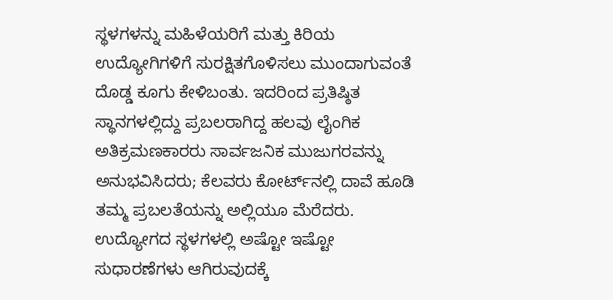ಸ್ಥಳಗಳನ್ನು ಮಹಿಳೆಯರಿಗೆ ಮತ್ತು ಕಿರಿಯ ಉದ್ಯೋಗಿಗಳಿಗೆ ಸುರಕ್ಷಿತಗೊಳಿಸಲು ಮುಂದಾಗುವಂತೆ ದೊಡ್ಡ ಕೂಗು ಕೇಳಿಬಂತು. ಇದರಿಂದ ಪ್ರತಿಷ್ಠಿತ ಸ್ಥಾನಗಳಲ್ಲಿದ್ದು ಪ್ರಬಲರಾಗಿದ್ದ ಹಲವು ಲೈಂಗಿಕ ಅತಿಕ್ರಮಣಕಾರರು ಸಾರ್ವಜನಿಕ ಮುಜುಗರವನ್ನು ಅನುಭವಿಸಿದರು; ಕೆಲವರು ಕೋರ್ಟ್‌ನಲ್ಲಿ ದಾವೆ ಹೂಡಿ ತಮ್ಮ ಪ್ರಬಲತೆಯನ್ನು ಅಲ್ಲಿಯೂ ಮೆರೆದರು. ಉದ್ಯೋಗದ ಸ್ಥಳಗಳಲ್ಲಿ ಅಷ್ಟೋ ಇಷ್ಟೋ ಸುಧಾರಣೆಗಳು ಆಗಿರುವುದಕ್ಕೆ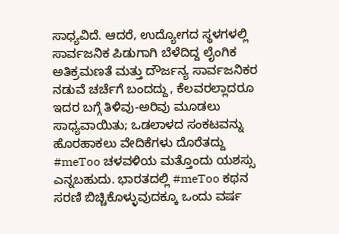ಸಾಧ್ಯವಿದೆ. ಆದರೆ, ಉದ್ಯೋಗದ ಸ್ಥಳಗಳಲ್ಲಿ ಸಾರ್ವಜನಿಕ ಪಿಡುಗಾಗಿ ಬೆಳೆದಿದ್ದ ಲೈಂಗಿಕ ಅತಿಕ್ರಮಣತೆ ಮತ್ತು ದೌರ್ಜನ್ಯ ಸಾರ್ವಜನಿಕರ ನಡುವೆ ಚರ್ಚೆಗೆ ಬಂದದ್ದು, ಕೆಲವರಲ್ಲಾದರೂ ಇದರ ಬಗ್ಗೆ ತಿಳಿವು-ಅರಿವು ಮೂಡಲು ಸಾಧ್ಯವಾಯಿತು; ಒಡಲಾಳದ ಸಂಕಟವನ್ನು ಹೊರಹಾಕಲು ವೇದಿಕೆಗಳು ದೊರೆತದ್ದು #meToo ಚಳವಳಿಯ ಮತ್ತೊಂದು ಯಶಸ್ಸು ಎನ್ನಬಹುದು. ಭಾರತದಲ್ಲಿ #meToo ಕಥನ ಸರಣಿ ಬಿಚ್ಚಿಕೊಳ್ಳುವುದಕ್ಕೂ ಒಂದು ವರ್ಷ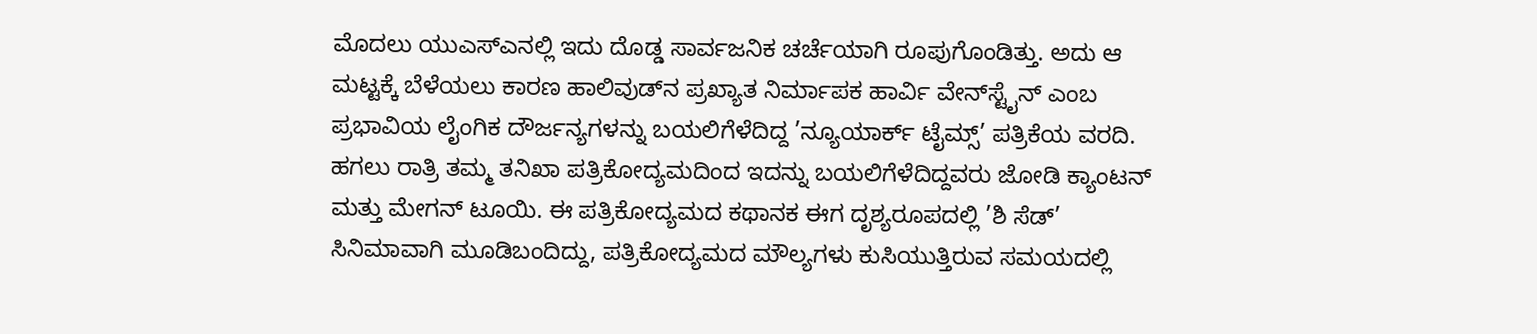ಮೊದಲು ಯುಎಸ್‌ಎನಲ್ಲಿ ಇದು ದೊಡ್ಡ ಸಾರ್ವಜನಿಕ ಚರ್ಚೆಯಾಗಿ ರೂಪುಗೊಂಡಿತ್ತು. ಅದು ಆ ಮಟ್ಟಕ್ಕೆ ಬೆಳೆಯಲು ಕಾರಣ ಹಾಲಿವುಡ್‌ನ ಪ್ರಖ್ಯಾತ ನಿರ್ಮಾಪಕ ಹಾರ್ವಿ ವೇನ್‌ಸ್ಟೈನ್ ಎಂಬ ಪ್ರಭಾವಿಯ ಲೈಂಗಿಕ ದೌರ್ಜನ್ಯಗಳನ್ನು ಬಯಲಿಗೆಳೆದಿದ್ದ ’ನ್ಯೂಯಾರ್ಕ್ ಟೈಮ್ಸ್’ ಪತ್ರಿಕೆಯ ವರದಿ. ಹಗಲು ರಾತ್ರಿ ತಮ್ಮ ತನಿಖಾ ಪತ್ರಿಕೋದ್ಯಮದಿಂದ ಇದನ್ನು ಬಯಲಿಗೆಳೆದಿದ್ದವರು ಜೋಡಿ ಕ್ಯಾಂಟನ್ ಮತ್ತು ಮೇಗನ್ ಟೂಯಿ. ಈ ಪತ್ರಿಕೋದ್ಯಮದ ಕಥಾನಕ ಈಗ ದೃಶ್ಯರೂಪದಲ್ಲಿ ’ಶಿ ಸೆಡ್’ ಸಿನಿಮಾವಾಗಿ ಮೂಡಿಬಂದಿದ್ದು, ಪತ್ರಿಕೋದ್ಯಮದ ಮೌಲ್ಯಗಳು ಕುಸಿಯುತ್ತಿರುವ ಸಮಯದಲ್ಲಿ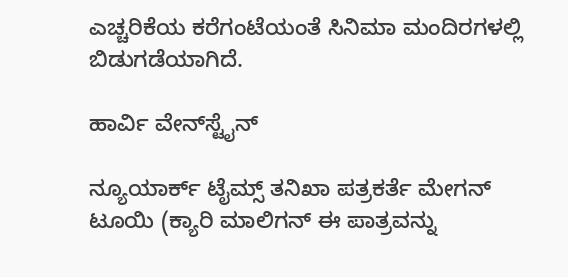ಎಚ್ಚರಿಕೆಯ ಕರೆಗಂಟೆಯಂತೆ ಸಿನಿಮಾ ಮಂದಿರಗಳಲ್ಲಿ ಬಿಡುಗಡೆಯಾಗಿದೆ.

ಹಾರ್ವಿ ವೇನ್‌ಸ್ಟೈನ್

ನ್ಯೂಯಾರ್ಕ್ ಟೈಮ್ಸ್ ತನಿಖಾ ಪತ್ರಕರ್ತೆ ಮೇಗನ್ ಟೂಯಿ (ಕ್ಯಾರಿ ಮಾಲಿಗನ್ ಈ ಪಾತ್ರವನ್ನು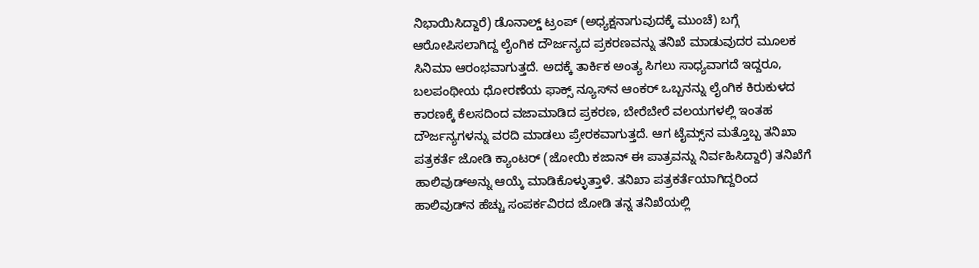ನಿಭಾಯಿಸಿದ್ದಾರೆ) ಡೊನಾಲ್ಡ್ ಟ್ರಂಪ್ (ಅಧ್ಯಕ್ಷನಾಗುವುದಕ್ಕೆ ಮುಂಚೆ) ಬಗ್ಗೆ ಆರೋಪಿಸಲಾಗಿದ್ದ ಲೈಂಗಿಕ ದೌರ್ಜನ್ಯದ ಪ್ರಕರಣವನ್ನು ತನಿಖೆ ಮಾಡುವುದರ ಮೂಲಕ ಸಿನಿಮಾ ಆರಂಭವಾಗುತ್ತದೆ. ಅದಕ್ಕೆ ತಾರ್ಕಿಕ ಅಂತ್ಯ ಸಿಗಲು ಸಾಧ್ಯವಾಗದೆ ಇದ್ದರೂ, ಬಲಪಂಥೀಯ ಧೋರಣೆಯ ಫಾಕ್ಸ್ ನ್ಯೂಸ್‌ನ ಆಂಕರ್ ಒಬ್ಬನನ್ನು ಲೈಂಗಿಕ ಕಿರುಕುಳದ ಕಾರಣಕ್ಕೆ ಕೆಲಸದಿಂದ ವಜಾಮಾಡಿದ ಪ್ರಕರಣ, ಬೇರೆಬೇರೆ ವಲಯಗಳಲ್ಲಿ ಇಂತಹ ದೌರ್ಜನ್ಯಗಳನ್ನು ವರದಿ ಮಾಡಲು ಪ್ರೇರಕವಾಗುತ್ತದೆ. ಆಗ ಟೈಮ್ಸ್‌ನ ಮತ್ತೊಬ್ಬ ತನಿಖಾ ಪತ್ರಕರ್ತೆ ಜೋಡಿ ಕ್ಯಾಂಟರ್ (ಜೋಯಿ ಕಜಾನ್ ಈ ಪಾತ್ರವನ್ನು ನಿರ್ವಹಿಸಿದ್ದಾರೆ) ತನಿಖೆಗೆ ಹಾಲಿವುಡ್‌ಅನ್ನು ಆಯ್ಕೆ ಮಾಡಿಕೊಳ್ಳುತ್ತಾಳೆ. ತನಿಖಾ ಪತ್ರಕರ್ತೆಯಾಗಿದ್ದರಿಂದ ಹಾಲಿವುಡ್‌ನ ಹೆಚ್ಚು ಸಂಪರ್ಕವಿರದ ಜೋಡಿ ತನ್ನ ತನಿಖೆಯಲ್ಲಿ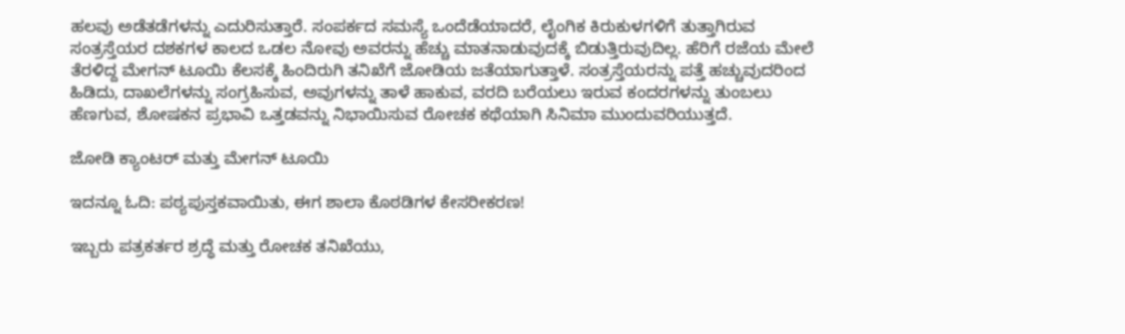ಹಲವು ಅಡೆತಡೆಗಳನ್ನು ಎದುರಿಸುತ್ತಾರೆ. ಸಂಪರ್ಕದ ಸಮಸ್ಯೆ ಒಂದೆಡೆಯಾದರೆ, ಲೈಂಗಿಕ ಕಿರುಕುಳಗಳಿಗೆ ತುತ್ತಾಗಿರುವ ಸಂತ್ರಸ್ತೆಯರ ದಶಕಗಳ ಕಾಲದ ಒಡಲ ನೋವು ಅವರನ್ನು ಹೆಚ್ಚು ಮಾತನಾಡುವುದಕ್ಕೆ ಬಿಡುತ್ತಿರುವುದಿಲ್ಲ. ಹೆರಿಗೆ ರಜೆಯ ಮೇಲೆ ತೆರಳಿದ್ದ ಮೇಗನ್ ಟೂಯಿ ಕೆಲಸಕ್ಕೆ ಹಿಂದಿರುಗಿ ತನಿಖೆಗೆ ಜೋಡಿಯ ಜತೆಯಾಗುತ್ತಾಳೆ. ಸಂತ್ರಸ್ತೆಯರನ್ನು ಪತ್ತೆ ಹಚ್ಚುವುದರಿಂದ ಹಿಡಿದು, ದಾಖಲೆಗಳನ್ನು ಸಂಗ್ರಹಿಸುವ, ಅವುಗಳನ್ನು ತಾಳೆ ಹಾಕುವ, ವರದಿ ಬರೆಯಲು ಇರುವ ಕಂದರಗಳನ್ನು ತುಂಬಲು ಹೆಣಗುವ, ಶೋಷಕನ ಪ್ರಭಾವಿ ಒತ್ತಡವನ್ನು ನಿಭಾಯಿಸುವ ರೋಚಕ ಕಥೆಯಾಗಿ ಸಿನಿಮಾ ಮುಂದುವರಿಯುತ್ತದೆ.

ಜೋಡಿ ಕ್ಯಾಂಟರ್ ಮತ್ತು ಮೇಗನ್ ಟೂಯಿ

ಇದನ್ನೂ ಓದಿ: ಪಠ್ಯಪುಸ್ತಕವಾಯಿತು, ಈಗ ಶಾಲಾ ಕೊಠಡಿಗಳ ಕೇಸರೀಕರಣ!

ಇಬ್ಬರು ಪತ್ರಕರ್ತರ ಶ್ರದ್ಧೆ ಮತ್ತು ರೋಚಕ ತನಿಖೆಯು,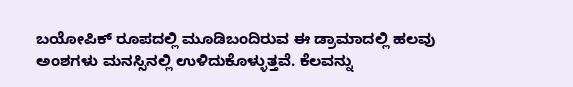ಬಯೋಪಿಕ್ ರೂಪದಲ್ಲಿ ಮೂಡಿಬಂದಿರುವ ಈ ಡ್ರಾಮಾದಲ್ಲಿ ಹಲವು ಅಂಶಗಳು ಮನಸ್ಸಿನಲ್ಲಿ ಉಳಿದುಕೊಳ್ಳುತ್ತವೆ. ಕೆಲವನ್ನು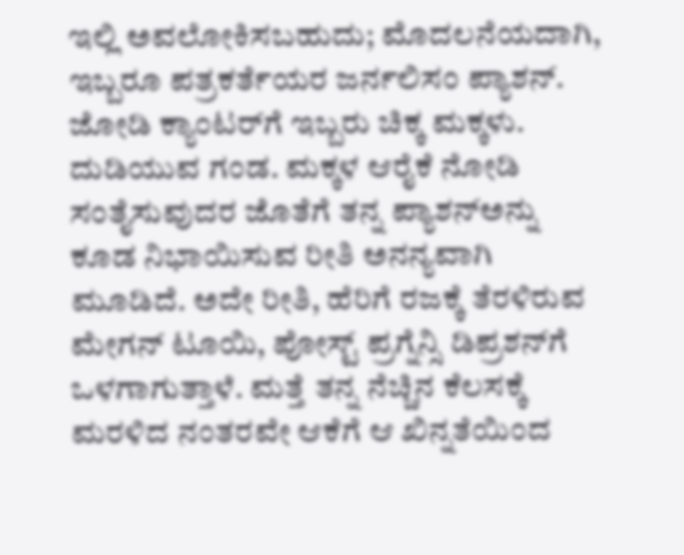ಇಲ್ಲಿ ಅವಲೋಕಿಸಬಹುದು; ಮೊದಲನೆಯದಾಗಿ, ಇಬ್ಬರೂ ಪತ್ರಕರ್ತೆಯರ ಜರ್ನಲಿಸಂ ಪ್ಯಾಶನ್. ಜೋಡಿ ಕ್ಯಾಂಟರ್‌ಗೆ ಇಬ್ಬರು ಚಿಕ್ಕ ಮಕ್ಕಳು. ದುಡಿಯುವ ಗಂಡ. ಮಕ್ಕಳ ಆರೈಕೆ ನೋಡಿ ಸಂತೈಸುವುದರ ಜೊತೆಗೆ ತನ್ನ ಪ್ಯಾಶನ್‌ಅನ್ನು ಕೂಡ ನಿಭಾಯಿಸುವ ರೀತಿ ಅನನ್ಯವಾಗಿ ಮೂಡಿದೆ. ಅದೇ ರೀತಿ, ಹೆರಿಗೆ ರಜಕ್ಕೆ ತೆರಳಿರುವ ಮೇಗನ್ ಟೂಯಿ, ಪೋಸ್ಟ್ ಪ್ರಗ್ನೆನ್ಸಿ ಡಿಪ್ರಶನ್‌ಗೆ ಒಳಗಾಗುತ್ತಾಳೆ. ಮತ್ತೆ ತನ್ನ ನೆಚ್ಚಿನ ಕೆಲಸಕ್ಕೆ ಮರಳಿದ ನಂತರವೇ ಆಕೆಗೆ ಆ ಖಿನ್ನತೆಯಿಂದ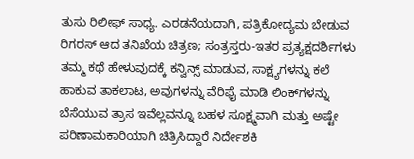ತುಸು ರಿಲೀಫ್ ಸಾಧ್ಯ. ಎರಡನೆಯದಾಗಿ, ಪತ್ರಿಕೋದ್ಯಮ ಬೇಡುವ ರಿಗರಸ್ ಆದ ತನಿಖೆಯ ಚಿತ್ರಣ; ಸಂತ್ರಸ್ತರು-ಇತರ ಪ್ರತ್ಯಕ್ಷದರ್ಶಿಗಳು ತಮ್ಮ ಕಥೆ ಹೇಳುವುದಕ್ಕೆ ಕನ್ವಿನ್ಸ್ ಮಾಡುವ, ಸಾಕ್ಷ್ಯಗಳನ್ನು ಕಲೆ ಹಾಕುವ ತಾಕಲಾಟ, ಅವುಗಳನ್ನು ವೆರಿಫೈ ಮಾಡಿ ಲಿಂಕ್‌ಗಳನ್ನು ಬೆಸೆಯುವ ತ್ರಾಸ ಇವೆಲ್ಲವನ್ನೂ ಬಹಳ ಸೂಕ್ಷ್ಮವಾಗಿ ಮತ್ತು ಅಷ್ಟೇ ಪರಿಣಾಮಕಾರಿಯಾಗಿ ಚಿತ್ರಿಸಿದ್ದಾರೆ ನಿರ್ದೇಶಕಿ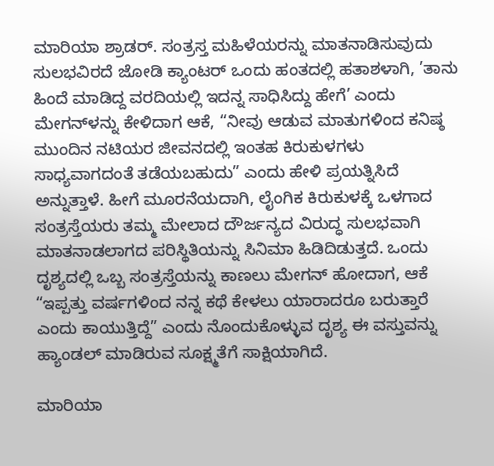ಮಾರಿಯಾ ಶ್ರಾಡರ್. ಸಂತ್ರಸ್ತ ಮಹಿಳೆಯರನ್ನು ಮಾತನಾಡಿಸುವುದು ಸುಲಭವಿರದೆ ಜೋಡಿ ಕ್ಯಾಂಟರ್ ಒಂದು ಹಂತದಲ್ಲಿ ಹತಾಶಳಾಗಿ, ’ತಾನು ಹಿಂದೆ ಮಾಡಿದ್ದ ವರದಿಯಲ್ಲಿ ಇದನ್ನ ಸಾಧಿಸಿದ್ದು ಹೇಗೆ’ ಎಂದು ಮೇಗನ್‌ಳನ್ನು ಕೇಳಿದಾಗ ಆಕೆ, “ನೀವು ಆಡುವ ಮಾತುಗಳಿಂದ ಕನಿಷ್ಠ ಮುಂದಿನ ನಟಿಯರ ಜೀವನದಲ್ಲಿ ಇಂತಹ ಕಿರುಕುಳಗಳು ಸಾಧ್ಯವಾಗದಂತೆ ತಡೆಯಬಹುದು” ಎಂದು ಹೇಳಿ ಪ್ರಯತ್ನಿಸಿದೆ ಅನ್ನುತ್ತಾಳೆ. ಹೀಗೆ ಮೂರನೆಯದಾಗಿ, ಲೈಂಗಿಕ ಕಿರುಕುಳಕ್ಕೆ ಒಳಗಾದ ಸಂತ್ರಸ್ತೆಯರು ತಮ್ಮ ಮೇಲಾದ ದೌರ್ಜನ್ಯದ ವಿರುದ್ಧ ಸುಲಭವಾಗಿ ಮಾತನಾಡಲಾಗದ ಪರಿಸ್ಥಿತಿಯನ್ನು ಸಿನಿಮಾ ಹಿಡಿದಿಡುತ್ತದೆ. ಒಂದು ದೃಶ್ಯದಲ್ಲಿ ಒಬ್ಬ ಸಂತ್ರಸ್ತೆಯನ್ನು ಕಾಣಲು ಮೇಗನ್ ಹೋದಾಗ, ಆಕೆ “ಇಪ್ಪತ್ತು ವರ್ಷಗಳಿಂದ ನನ್ನ ಕಥೆ ಕೇಳಲು ಯಾರಾದರೂ ಬರುತ್ತಾರೆ ಎಂದು ಕಾಯುತ್ತಿದ್ದೆ” ಎಂದು ನೊಂದುಕೊಳ್ಳುವ ದೃಶ್ಯ ಈ ವಸ್ತುವನ್ನು ಹ್ಯಾಂಡಲ್ ಮಾಡಿರುವ ಸೂಕ್ಷ್ಮತೆಗೆ ಸಾಕ್ಷಿಯಾಗಿದೆ.

ಮಾರಿಯಾ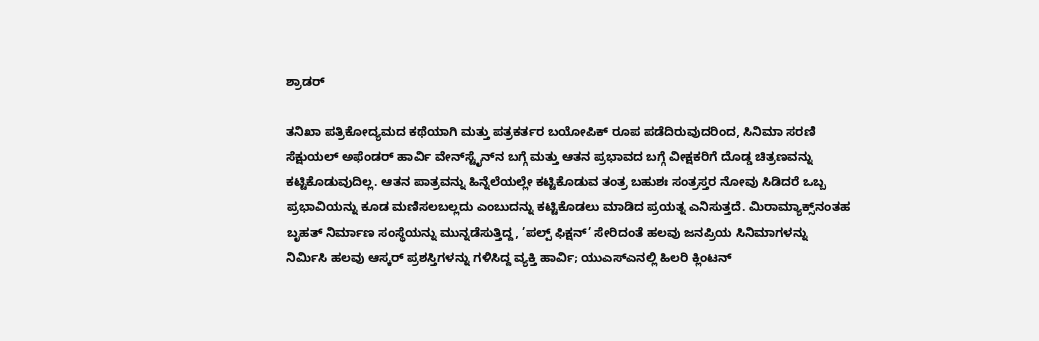ಶ್ರಾಡರ್

ತನಿಖಾ ಪತ್ರಿಕೋದ್ಯಮದ ಕಥೆಯಾಗಿ ಮತ್ತು ಪತ್ರಕರ್ತರ ಬಯೋಪಿಕ್ ರೂಪ ಪಡೆದಿರುವುದರಿಂದ, ಸಿನಿಮಾ ಸರಣಿ ಸೆಕ್ಷುಯಲ್ ಅಫೆಂಡರ್ ಹಾರ್ವಿ ವೇನ್‌ಸ್ಟೈನ್‌ನ ಬಗ್ಗೆ ಮತ್ತು ಆತನ ಪ್ರಭಾವದ ಬಗ್ಗೆ ವೀಕ್ಷಕರಿಗೆ ದೊಡ್ಡ ಚಿತ್ರಣವನ್ನು ಕಟ್ಟಿಕೊಡುವುದಿಲ್ಲ. ಆತನ ಪಾತ್ರವನ್ನು ಹಿನ್ನೆಲೆಯಲ್ಲೇ ಕಟ್ಟಿಕೊಡುವ ತಂತ್ರ ಬಹುಶಃ ಸಂತ್ರಸ್ತರ ನೋವು ಸಿಡಿದರೆ ಒಬ್ಬ ಪ್ರಭಾವಿಯನ್ನು ಕೂಡ ಮಣಿಸಲಬಲ್ಲದು ಎಂಬುದನ್ನು ಕಟ್ಟಿಕೊಡಲು ಮಾಡಿದ ಪ್ರಯತ್ನ ಎನಿಸುತ್ತದೆ. ಮಿರಾಮ್ಯಾಕ್ಸ್‌ನಂತಹ ಬೃಹತ್ ನಿರ್ಮಾಣ ಸಂಸ್ಥೆಯನ್ನು ಮುನ್ನಡೆಸುತ್ತಿದ್ದ, ’ಪಲ್ಪ್ ಫಿಕ್ಷನ್’ ಸೇರಿದಂತೆ ಹಲವು ಜನಪ್ರಿಯ ಸಿನಿಮಾಗಳನ್ನು ನಿರ್ಮಿಸಿ ಹಲವು ಆಸ್ಕರ್ ಪ್ರಶಸ್ತಿಗಳನ್ನು ಗಳಿಸಿದ್ದ ವ್ಯಕ್ತಿ ಹಾರ್ವಿ; ಯುಎಸ್‌ಎನಲ್ಲಿ ಹಿಲರಿ ಕ್ಲಿಂಟನ್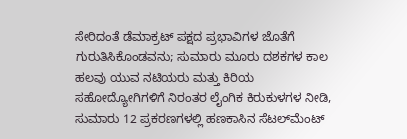ಸೇರಿದಂತೆ ಡೆಮಾಕ್ರಟ್ ಪಕ್ಷದ ಪ್ರಭಾವಿಗಳ ಜೊತೆಗೆ ಗುರುತಿಸಿಕೊಂಡವನು; ಸುಮಾರು ಮೂರು ದಶಕಗಳ ಕಾಲ ಹಲವು ಯುವ ನಟಿಯರು ಮತ್ತು ಕಿರಿಯ ಸಹೋದ್ಯೋಗಿಗಳಿಗೆ ನಿರಂತರ ಲೈಂಗಿಕ ಕಿರುಕುಳಗಳ ನೀಡಿ, ಸುಮಾರು 12 ಪ್ರಕರಣಗಳಲ್ಲಿ ಹಣಕಾಸಿನ ಸೆಟಲ್‌ಮೆಂಟ್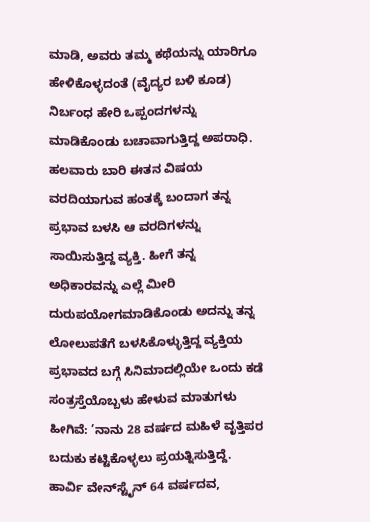ಮಾಡಿ, ಅವರು ತಮ್ಮ ಕಥೆಯನ್ನು ಯಾರಿಗೂ ಹೇಳಿಕೊಳ್ಳದಂತೆ (ವೈದ್ಯರ ಬಳಿ ಕೂಡ) ನಿರ್ಬಂಧ ಹೇರಿ ಒಪ್ಪಂದಗಳನ್ನು ಮಾಡಿಕೊಂಡು ಬಚಾವಾಗುತ್ತಿದ್ದ ಅಪರಾಧಿ. ಹಲವಾರು ಬಾರಿ ಈತನ ವಿಷಯ ವರದಿಯಾಗುವ ಹಂತಕ್ಕೆ ಬಂದಾಗ ತನ್ನ ಪ್ರಭಾವ ಬಳಸಿ ಆ ವರದಿಗಳನ್ನು ಸಾಯಿಸುತ್ತಿದ್ದ ವ್ಯಕ್ತಿ. ಹೀಗೆ ತನ್ನ ಅಧಿಕಾರವನ್ನು ಎಲ್ಲೆ ಮೀರಿ ದುರುಪಯೋಗಮಾಡಿಕೊಂಡು ಅದನ್ನು ತನ್ನ ಲೋಲುಪತೆಗೆ ಬಳಸಿಕೊಳ್ಳುತ್ತಿದ್ದ ವ್ಯಕ್ತಿಯ ಪ್ರಭಾವದ ಬಗ್ಗೆ ಸಿನಿಮಾದಲ್ಲಿಯೇ ಒಂದು ಕಡೆ ಸಂತ್ರಸ್ತೆಯೊಬ್ಬಳು ಹೇಳುವ ಮಾತುಗಳು ಹೀಗಿವೆ: ’ನಾನು 28 ವರ್ಷದ ಮಹಿಳೆ ವೃತ್ತಿಪರ ಬದುಕು ಕಟ್ಟಿಕೊಳ್ಳಲು ಪ್ರಯತ್ನಿಸುತ್ತಿದ್ದೆ. ಹಾರ್ವಿ ವೇನ್‌ಸ್ಟೈನ್ 64 ವರ್ಷದವ,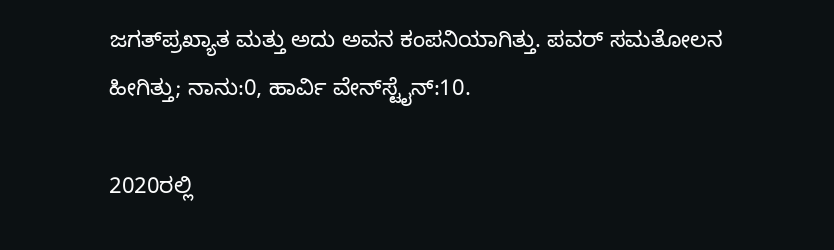ಜಗತ್‌ಪ್ರಖ್ಯಾತ ಮತ್ತು ಅದು ಅವನ ಕಂಪನಿಯಾಗಿತ್ತು. ಪವರ್ ಸಮತೋಲನ ಹೀಗಿತ್ತು; ನಾನು:0, ಹಾರ್ವಿ ವೇನ್‌ಸ್ಟೈನ್:10.

2020ರಲ್ಲಿ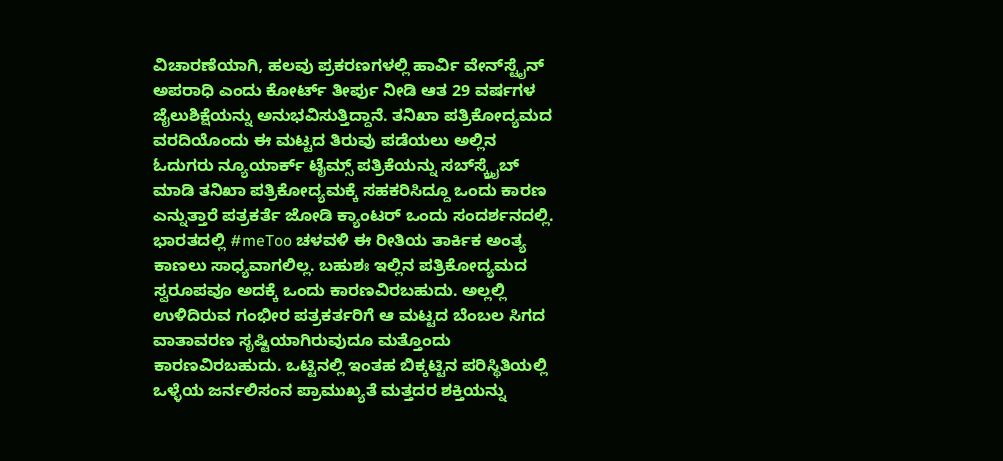ವಿಚಾರಣೆಯಾಗಿ, ಹಲವು ಪ್ರಕರಣಗಳಲ್ಲಿ ಹಾರ್ವಿ ವೇನ್‌ಸ್ಟೈನ್ ಅಪರಾಧಿ ಎಂದು ಕೋರ್ಟ್ ತೀರ್ಪು ನೀಡಿ ಆತ 29 ವರ್ಷಗಳ ಜೈಲುಶಿಕ್ಷೆಯನ್ನು ಅನುಭವಿಸುತ್ತಿದ್ದಾನೆ. ತನಿಖಾ ಪತ್ರಿಕೋದ್ಯಮದ ವರದಿಯೊಂದು ಈ ಮಟ್ಟದ ತಿರುವು ಪಡೆಯಲು ಅಲ್ಲಿನ ಓದುಗರು ನ್ಯೂಯಾರ್ಕ್ ಟೈಮ್ಸ್ ಪತ್ರಿಕೆಯನ್ನು ಸಬ್‌ಸ್ಕ್ರೈಬ್ ಮಾಡಿ ತನಿಖಾ ಪತ್ರಿಕೋದ್ಯಮಕ್ಕೆ ಸಹಕರಿಸಿದ್ದೂ ಒಂದು ಕಾರಣ ಎನ್ನುತ್ತಾರೆ ಪತ್ರಕರ್ತೆ ಜೋಡಿ ಕ್ಯಾಂಟರ್ ಒಂದು ಸಂದರ್ಶನದಲ್ಲಿ. ಭಾರತದಲ್ಲಿ #meToo ಚಳವಳಿ ಈ ರೀತಿಯ ತಾರ್ಕಿಕ ಅಂತ್ಯ ಕಾಣಲು ಸಾಧ್ಯವಾಗಲಿಲ್ಲ. ಬಹುಶಃ ಇಲ್ಲಿನ ಪತ್ರಿಕೋದ್ಯಮದ ಸ್ವರೂಪವೂ ಅದಕ್ಕೆ ಒಂದು ಕಾರಣವಿರಬಹುದು. ಅಲ್ಲಲ್ಲಿ ಉಳಿದಿರುವ ಗಂಭೀರ ಪತ್ರಕರ್ತರಿಗೆ ಆ ಮಟ್ಟದ ಬೆಂಬಲ ಸಿಗದ ವಾತಾವರಣ ಸೃಷ್ಟಿಯಾಗಿರುವುದೂ ಮತ್ತೊಂದು ಕಾರಣವಿರಬಹುದು. ಒಟ್ಟಿನಲ್ಲಿ ಇಂತಹ ಬಿಕ್ಕಟ್ಟಿನ ಪರಿಸ್ಥಿತಿಯಲ್ಲಿ ಒಳ್ಳೆಯ ಜರ್ನಲಿಸಂನ ಪ್ರಾಮುಖ್ಯತೆ ಮತ್ತದರ ಶಕ್ತಿಯನ್ನು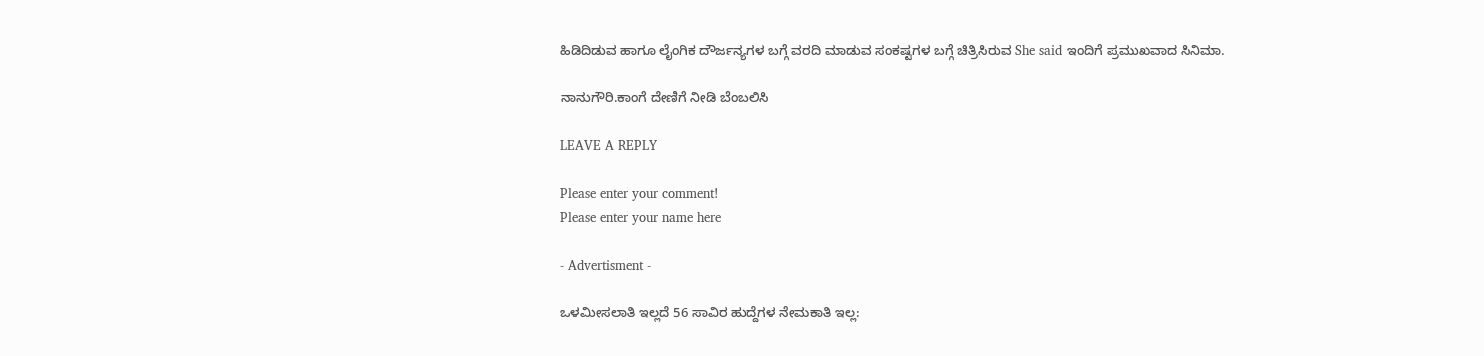ಹಿಡಿದಿಡುವ ಹಾಗೂ ಲೈಂಗಿಕ ದೌರ್ಜನ್ಯಗಳ ಬಗ್ಗೆ ವರದಿ ಮಾಡುವ ಸಂಕಷ್ಟಗಳ ಬಗ್ಗೆ ಚಿತ್ರಿಸಿರುವ She said ಇಂದಿಗೆ ಪ್ರಮುಖವಾದ ಸಿನಿಮಾ.

ನಾನುಗೌರಿ.ಕಾಂಗೆ ದೇಣಿಗೆ ನೀಡಿ ಬೆಂಬಲಿಸಿ

LEAVE A REPLY

Please enter your comment!
Please enter your name here

- Advertisment -

ಒಳಮೀಸಲಾತಿ ಇಲ್ಲದೆ 56 ಸಾವಿರ ಹುದ್ದೆಗಳ ನೇಮಕಾತಿ ಇಲ್ಲ: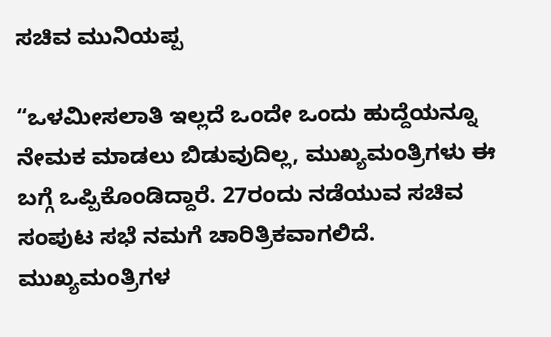ಸಚಿವ ಮುನಿಯಪ್ಪ

“ಒಳಮೀಸಲಾತಿ ಇಲ್ಲದೆ ಒಂದೇ ಒಂದು ಹುದ್ದೆಯನ್ನೂ ನೇಮಕ ಮಾಡಲು ಬಿಡುವುದಿಲ್ಲ, ಮುಖ್ಯಮಂತ್ರಿಗಳು ಈ ಬಗ್ಗೆ ಒಪ್ಪಿಕೊಂಡಿದ್ದಾರೆ. 27ರಂದು ನಡೆಯುವ ಸಚಿವ ಸಂಪುಟ ಸಭೆ ನಮಗೆ ಚಾರಿತ್ರಿಕವಾಗಲಿದೆ. ಮುಖ್ಯಮಂತ್ರಿಗಳ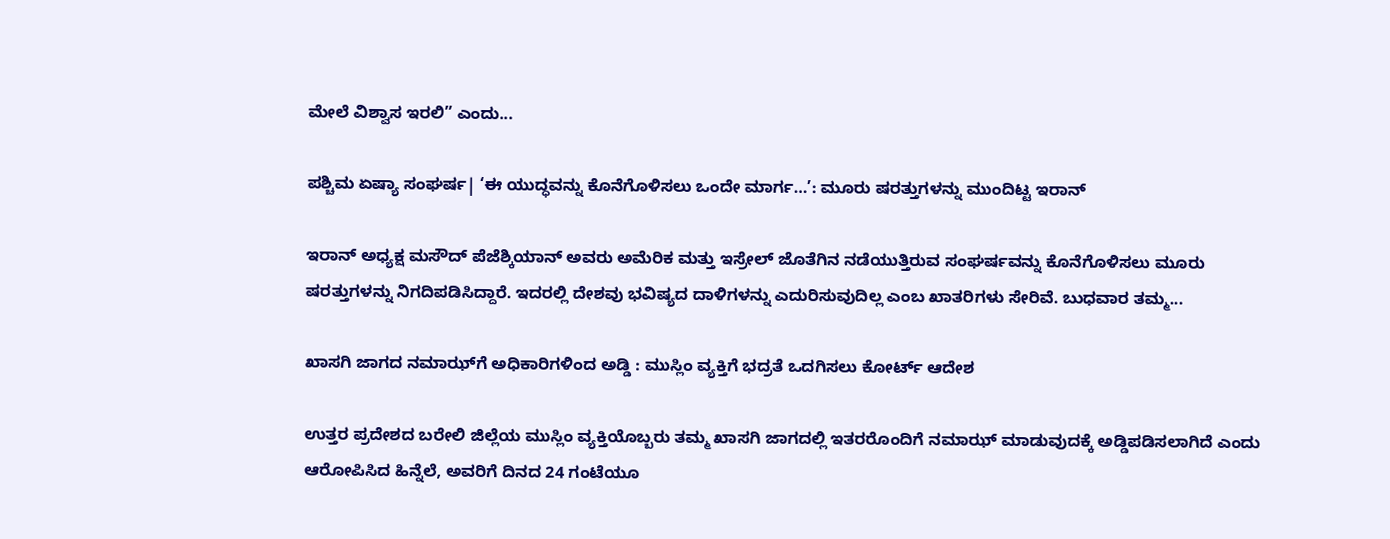ಮೇಲೆ ವಿಶ್ವಾಸ ಇರಲಿ” ಎಂದು...

ಪಶ್ಚಿಮ ಏಷ್ಯಾ ಸಂಘರ್ಷ| ‘ಈ ಯುದ್ಧವನ್ನು ಕೊನೆಗೊಳಿಸಲು ಒಂದೇ ಮಾರ್ಗ…’: ಮೂರು ಷರತ್ತುಗಳನ್ನು ಮುಂದಿಟ್ಟ ಇರಾನ್

ಇರಾನ್ ಅಧ್ಯಕ್ಷ ಮಸೌದ್ ಪೆಜೆಶ್ಕಿಯಾನ್ ಅವರು ಅಮೆರಿಕ ಮತ್ತು ಇಸ್ರೇಲ್ ಜೊತೆಗಿನ ನಡೆಯುತ್ತಿರುವ ಸಂಘರ್ಷವನ್ನು ಕೊನೆಗೊಳಿಸಲು ಮೂರು ಷರತ್ತುಗಳನ್ನು ನಿಗದಿಪಡಿಸಿದ್ದಾರೆ. ಇದರಲ್ಲಿ ದೇಶವು ಭವಿಷ್ಯದ ದಾಳಿಗಳನ್ನು ಎದುರಿಸುವುದಿಲ್ಲ ಎಂಬ ಖಾತರಿಗಳು ಸೇರಿವೆ. ಬುಧವಾರ ತಮ್ಮ...

ಖಾಸಗಿ ಜಾಗದ ನಮಾಝ್‌ಗೆ ಅಧಿಕಾರಿಗಳಿಂದ ಅಡ್ಡಿ : ಮುಸ್ಲಿಂ ವ್ಯಕ್ತಿಗೆ ಭದ್ರತೆ ಒದಗಿಸಲು ಕೋರ್ಟ್ ಆದೇಶ

ಉತ್ತರ ಪ್ರದೇಶದ ಬರೇಲಿ ಜಿಲ್ಲೆಯ ಮುಸ್ಲಿಂ ವ್ಯಕ್ತಿಯೊಬ್ಬರು ತಮ್ಮ ಖಾಸಗಿ ಜಾಗದಲ್ಲಿ ಇತರರೊಂದಿಗೆ ನಮಾಝ್ ಮಾಡುವುದಕ್ಕೆ ಅಡ್ಡಿಪಡಿಸಲಾಗಿದೆ ಎಂದು ಆರೋಪಿಸಿದ ಹಿನ್ನೆಲೆ, ಅವರಿಗೆ ದಿನದ 24 ಗಂಟೆಯೂ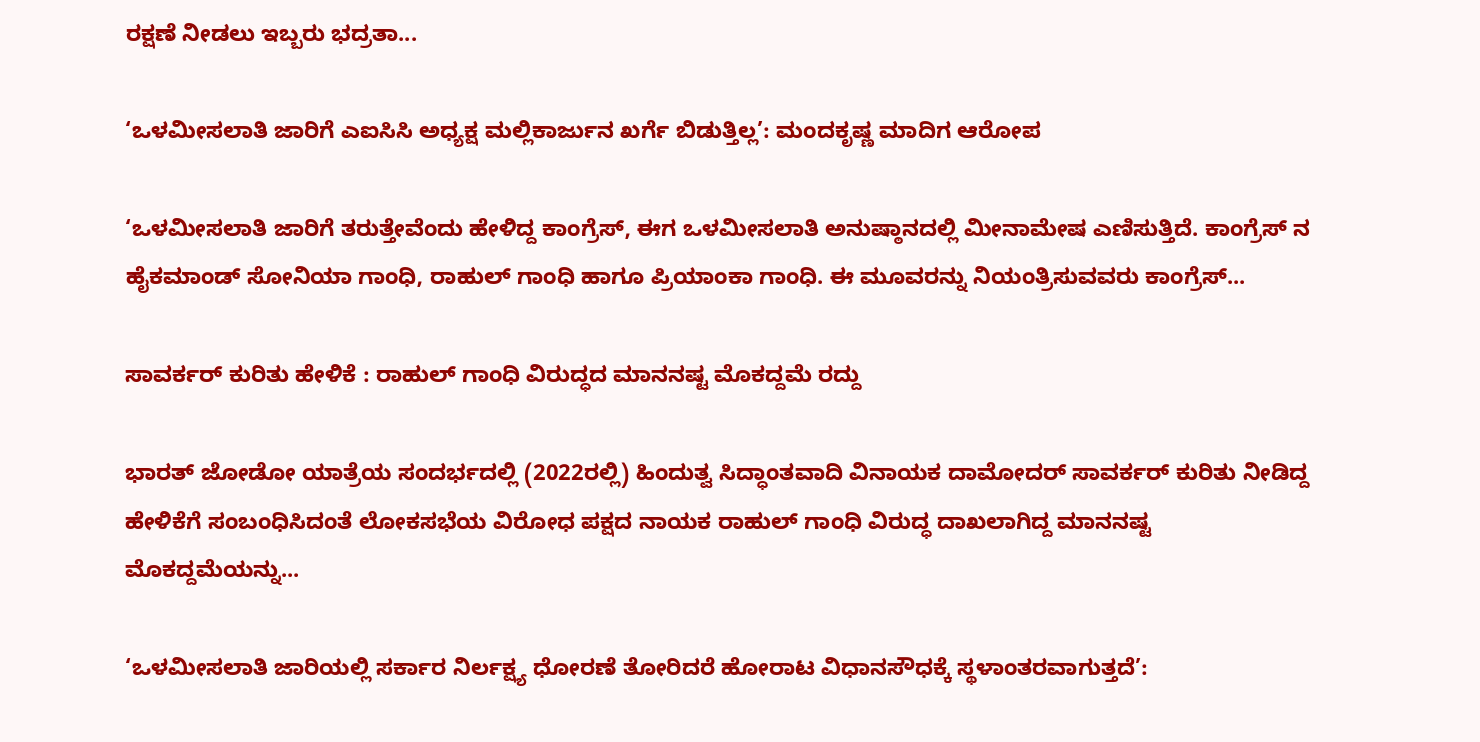ರಕ್ಷಣೆ ನೀಡಲು ಇಬ್ಬರು ಭದ್ರತಾ...

‘ಒಳಮೀಸಲಾತಿ ಜಾರಿಗೆ ಎಐಸಿಸಿ ಅಧ್ಯಕ್ಷ ಮಲ್ಲಿಕಾರ್ಜುನ ಖರ್ಗೆ ಬಿಡುತ್ತಿಲ್ಲ’: ಮಂದಕೃಷ್ಣ ಮಾದಿಗ ಆರೋಪ

‘ಒಳಮೀಸಲಾತಿ ಜಾರಿಗೆ ತರುತ್ತೇವೆಂದು ಹೇಳಿದ್ದ ಕಾಂಗ್ರೆಸ್, ಈಗ ಒಳಮೀಸಲಾತಿ ಅನುಷ್ಠಾನದಲ್ಲಿ ಮೀನಾಮೇಷ ಎಣಿಸುತ್ತಿದೆ. ಕಾಂಗ್ರೆಸ್ ನ ಹೈಕಮಾಂಡ್ ಸೋನಿಯಾ ಗಾಂಧಿ, ರಾಹುಲ್ ಗಾಂಧಿ ಹಾಗೂ ಪ್ರಿಯಾಂಕಾ ಗಾಂಧಿ. ಈ ಮೂವರನ್ನು ನಿಯಂತ್ರಿಸುವವರು ಕಾಂಗ್ರೆಸ್...

ಸಾವರ್ಕರ್ ಕುರಿತು ಹೇಳಿಕೆ : ರಾಹುಲ್ ಗಾಂಧಿ ವಿರುದ್ಧದ ಮಾನನಷ್ಟ ಮೊಕದ್ದಮೆ ರದ್ದು

ಭಾರತ್ ಜೋಡೋ ಯಾತ್ರೆಯ ಸಂದರ್ಭದಲ್ಲಿ (2022ರಲ್ಲಿ) ಹಿಂದುತ್ವ ಸಿದ್ಧಾಂತವಾದಿ ವಿನಾಯಕ ದಾಮೋದರ್ ಸಾವರ್ಕರ್ ಕುರಿತು ನೀಡಿದ್ದ ಹೇಳಿಕೆಗೆ ಸಂಬಂಧಿಸಿದಂತೆ ಲೋಕಸಭೆಯ ವಿರೋಧ ಪಕ್ಷದ ನಾಯಕ ರಾಹುಲ್ ಗಾಂಧಿ ವಿರುದ್ಧ ದಾಖಲಾಗಿದ್ದ ಮಾನನಷ್ಟ ಮೊಕದ್ದಮೆಯನ್ನು...

‘ಒಳಮೀಸಲಾತಿ ಜಾರಿಯಲ್ಲಿ ಸರ್ಕಾರ ನಿರ್ಲಕ್ಷ್ಯ ಧೋರಣೆ ತೋರಿದರೆ ಹೋರಾಟ ವಿಧಾನಸೌಧಕ್ಕೆ ಸ್ಥಳಾಂತರವಾಗುತ್ತದೆ’: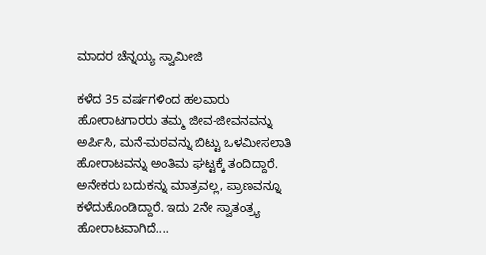ಮಾದರ ಚೆನ್ನಯ್ಯ ಸ್ವಾಮೀಜಿ

ಕಳೆದ 35 ವರ್ಷಗಳಿಂದ ಹಲವಾರು ಹೋರಾಟಗಾರರು ತಮ್ಮ ಜೀವ-ಜೀವನವನ್ನು ಅರ್ಪಿಸಿ, ಮನೆ-ಮಠವನ್ನು ಬಿಟ್ಟು ಒಳಮೀಸಲಾತಿ ಹೋರಾಟವನ್ನು ಅಂತಿಮ ಘಟ್ಟಕ್ಕೆ ತಂದಿದ್ದಾರೆ. ಅನೇಕರು ಬದುಕನ್ನು ಮಾತ್ರವಲ್ಲ, ಪ್ರಾಣವನ್ನೂ ಕಳೆದುಕೊಂಡಿದ್ದಾರೆ. ಇದು 2ನೇ ಸ್ವಾತಂತ್ರ್ಯ ಹೋರಾಟವಾಗಿದೆ....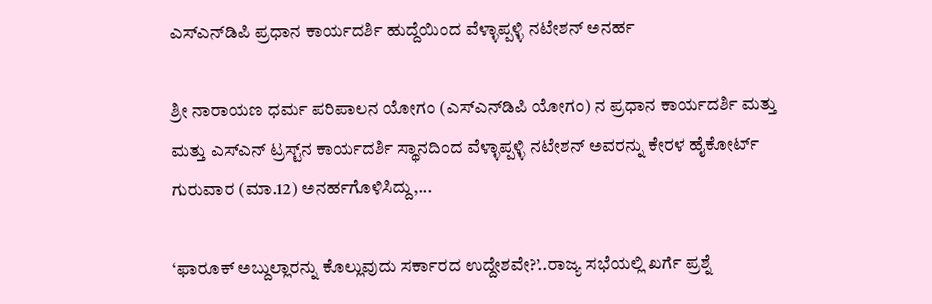ಎಸ್‌ಎನ್‌ಡಿಪಿ ಪ್ರಧಾನ ಕಾರ್ಯದರ್ಶಿ ಹುದ್ದೆಯಿಂದ ವೆಳ್ಳಾಪ್ಪಳ್ಳಿ ನಟೇಶನ್ ಅನರ್ಹ

ಶ್ರೀ ನಾರಾಯಣ ಧರ್ಮ ಪರಿಪಾಲನ ಯೋಗಂ (ಎಸ್‌ಎನ್‌ಡಿಪಿ ಯೋಗಂ) ನ ಪ್ರಧಾನ ಕಾರ್ಯದರ್ಶಿ ಮತ್ತು ಮತ್ತು ಎಸ್‌ಎನ್ ಟ್ರಸ್ಟ್‌ನ ಕಾರ್ಯದರ್ಶಿ ಸ್ಥಾನದಿಂದ ವೆಳ್ಳಾಪ್ಪಳ್ಳಿ ನಟೇಶನ್ ಅವರನ್ನು ಕೇರಳ ಹೈಕೋರ್ಟ್ ಗುರುವಾರ (ಮಾ.12) ಅನರ್ಹಗೊಳಿಸಿದ್ದು,...

‘ಫಾರೂಕ್ ಅಬ್ದುಲ್ಲಾರನ್ನು ಕೊಲ್ಲುವುದು ಸರ್ಕಾರದ ಉದ್ದೇಶವೇ?’..ರಾಜ್ಯ ಸಭೆಯಲ್ಲಿ ಖರ್ಗೆ ಪ್ರಶ್ನೆ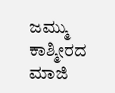ಜಮ್ಮು ಕಾಶ್ಮೀರದ ಮಾಜಿ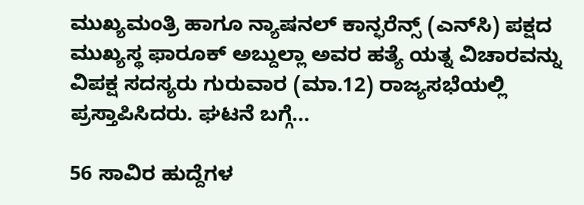ಮುಖ್ಯಮಂತ್ರಿ ಹಾಗೂ ನ್ಯಾಷನಲ್ ಕಾನ್ಫರೆನ್ಸ್ (ಎನ್‌ಸಿ) ಪಕ್ಷದ ಮುಖ್ಯಸ್ಥ ಫಾರೂಕ್ ಅಬ್ದುಲ್ಲಾ ಅವರ ಹತ್ಯೆ ಯತ್ನ ವಿಚಾರವನ್ನು ವಿಪಕ್ಷ ಸದಸ್ಯರು ಗುರುವಾರ (ಮಾ.12) ರಾಜ್ಯಸಭೆಯಲ್ಲಿ ಪ್ರಸ್ತಾಪಿಸಿದರು. ಘಟನೆ ಬಗ್ಗೆ...

56 ಸಾವಿರ ಹುದ್ದೆಗಳ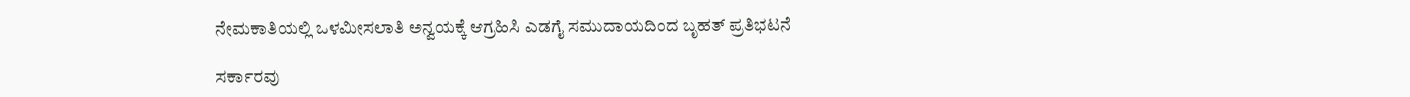ನೇಮಕಾತಿಯಲ್ಲಿ ಒಳಮೀಸಲಾತಿ ಅನ್ವಯಕ್ಕೆ ಆಗ್ರಹಿಸಿ ಎಡಗೈ ಸಮುದಾಯದಿಂದ ಬೃಹತ್ ಪ್ರತಿಭಟನೆ

ಸರ್ಕಾರವು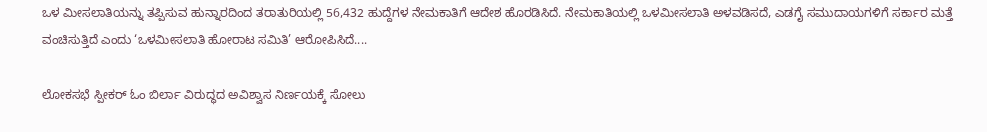ಒಳ ಮೀಸಲಾತಿಯನ್ನು ತಪ್ಪಿಸುವ ಹುನ್ನಾರದಿಂದ ತರಾತುರಿಯಲ್ಲಿ 56,432 ಹುದ್ದೆಗಳ ನೇಮಕಾತಿಗೆ ಆದೇಶ ಹೊರಡಿಸಿದೆ. ನೇಮಕಾತಿಯಲ್ಲಿ ಒಳಮೀಸಲಾತಿ ಅಳವಡಿಸದೆ, ಎಡಗೈ ಸಮುದಾಯಗಳಿಗೆ ಸರ್ಕಾರ ಮತ್ತೆ ವಂಚಿಸುತ್ತಿದೆ ಎಂದು ‘ಒಳಮೀಸಲಾತಿ ಹೋರಾಟ ಸಮಿತಿ’ ಆರೋಪಿಸಿದೆ....

ಲೋಕಸಭೆ ಸ್ಪೀಕರ್ ಓಂ ಬಿರ್ಲಾ ವಿರುದ್ಧದ ಅವಿಶ್ವಾಸ ನಿರ್ಣಯಕ್ಕೆ ಸೋಲು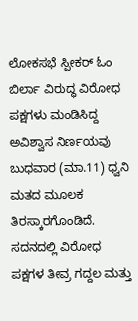ಲೋಕಸಭೆ ಸ್ಪೀಕರ್ ಓಂ ಬಿರ್ಲಾ ವಿರುದ್ಧ ವಿರೋಧ ಪಕ್ಷಗಳು ಮಂಡಿಸಿದ್ದ ಅವಿಶ್ವಾಸ ನಿರ್ಣಯವು ಬುಧವಾರ (ಮಾ.11) ಧ್ವನಿ ಮತದ ಮೂಲಕ ತಿರಸ್ಕಾರಗೊಂಡಿದೆ. ಸದನದಲ್ಲಿ ವಿರೋಧ ಪಕ್ಷಗಳ ತೀವ್ರ ಗದ್ದಲ ಮತ್ತು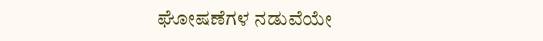ಘೋಷಣೆಗಳ ನಡುವೆಯೇ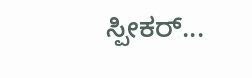ಸ್ಪೀಕರ್...